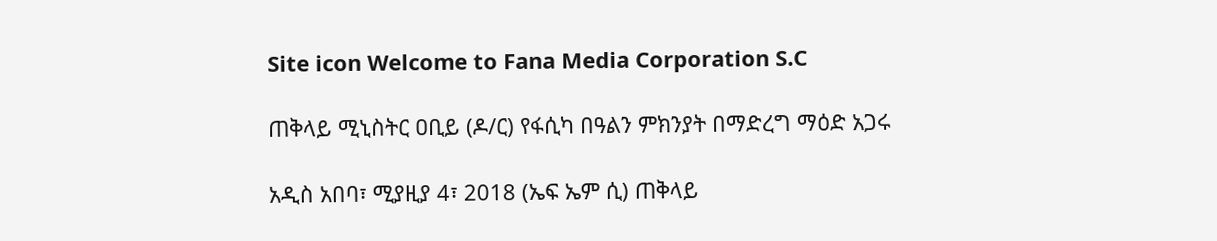Site icon Welcome to Fana Media Corporation S.C

ጠቅላይ ሚኒስትር ዐቢይ (ዶ/ር) የፋሲካ በዓልን ምክንያት በማድረግ ማዕድ አጋሩ

አዲስ አበባ፣ ሚያዚያ 4፣ 2018 (ኤፍ ኤም ሲ) ጠቅላይ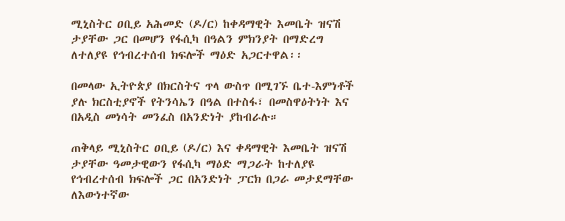ሚኒስትር ዐቢይ አሕመድ (ዶ/ር) ከቀዳማዊት እመቤት ዝናሽ ታያቸው ጋር በመሆን የፋሲካ በዓልን ምክንያት በማድረግ ለተለያዩ የኅብረተሰብ ክፍሎች ማዕድ አጋርተዋል፡፡

በመላው ኢትዮጵያ በክርስትና ጥላ ውስጥ በሚገኙ ቤተ-እምነቶች ያሉ ክርስቲያኖች የትንሳኤን በዓል በተስፋ፣ በመስዋዕትነት እና በአዲስ መነሳት መንፈስ በአንድነት ያከብራሉ።

ጠቅላይ ሚኒስትር ዐቢይ (ዶ/ር) እና ቀዳማዊት እመቤት ዝናሽ ታያቸው ዓመታዊውን የፋሲካ ማዕድ ማጋራት ከተለያዩ የኅብረተሰብ ክፍሎች ጋር በአንድነት ፓርክ በጋራ መታደማቸው ለእውነተኛው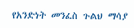የአንድነት መንፈስ ጉልህ ማሳያ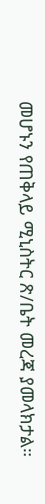መሆኑን የጠቅላይ ሚኒስትር ጽ/ቤት መረጃ ያመላክታል።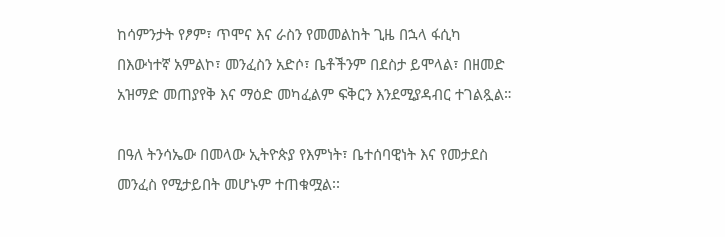ከሳምንታት የፆም፣ ጥሞና እና ራስን የመመልከት ጊዜ በኋላ ፋሲካ በእውነተኛ አምልኮ፣ መንፈስን አድሶ፣ ቤቶችንም በደስታ ይሞላል፣ በዘመድ አዝማድ መጠያየቅ እና ማዕድ መካፈልም ፍቅርን እንደሚያዳብር ተገልጿል።

በዓለ ትንሳኤው በመላው ኢትዮጵያ የእምነት፣ ቤተሰባዊነት እና የመታደስ መንፈስ የሚታይበት መሆኑም ተጠቁሟል፡፡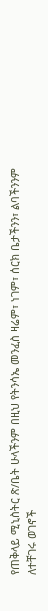የጠቅላይ ሚኒስትር ጽ/ቤት ሁላችንም በዚህ የትንሳኤ መንፈስ ዛሬም፣ ነገም፣ ሰርክ ቤታችንን፣ ልባችንንም ለተቸገሩ ወገኖች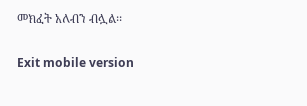መክፈት አለብን ብሏል፡፡

Exit mobile version